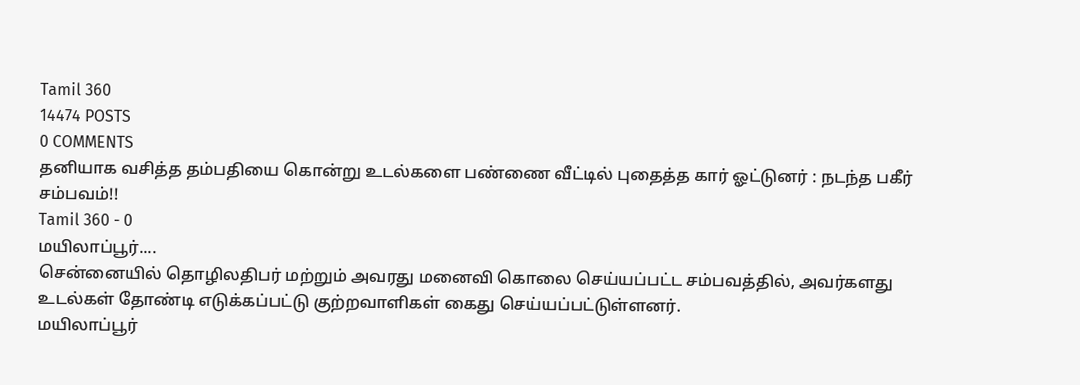Tamil 360
14474 POSTS
0 COMMENTS
தனியாக வசித்த தம்பதியை கொன்று உடல்களை பண்ணை வீட்டில் புதைத்த கார் ஓட்டுனர் : நடந்த பகீர் சம்பவம்!!
Tamil 360 - 0
மயிலாப்பூர்....
சென்னையில் தொழிலதிபர் மற்றும் அவரது மனைவி கொலை செய்யப்பட்ட சம்பவத்தில், அவர்களது உடல்கள் தோண்டி எடுக்கப்பட்டு குற்றவாளிகள் கைது செய்யப்பட்டுள்ளனர்.
மயிலாப்பூர்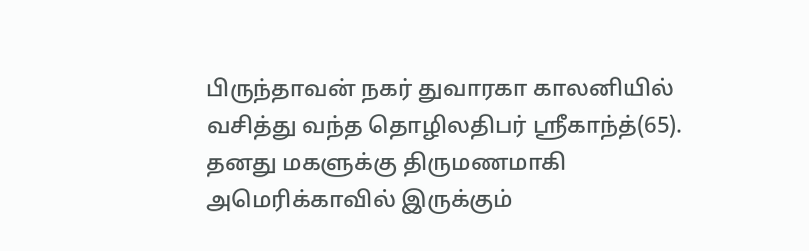பிருந்தாவன் நகர் துவாரகா காலனியில் வசித்து வந்த தொழிலதிபர் ஸ்ரீகாந்த்(65). தனது மகளுக்கு திருமணமாகி அமெரிக்காவில் இருக்கும்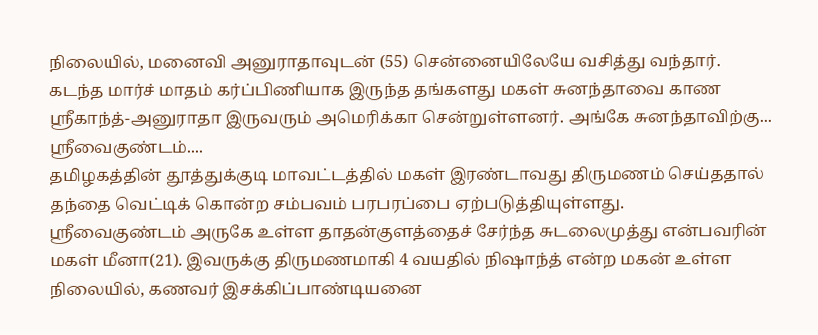நிலையில், மனைவி அனுராதாவுடன் (55) சென்னையிலேயே வசித்து வந்தார்.
கடந்த மார்ச் மாதம் கர்ப்பிணியாக இருந்த தங்களது மகள் சுனந்தாவை காண ஸ்ரீகாந்த்-அனுராதா இருவரும் அமெரிக்கா சென்றுள்ளனர். அங்கே சுனந்தாவிற்கு...
ஸ்ரீவைகுண்டம்....
தமிழகத்தின் தூத்துக்குடி மாவட்டத்தில் மகள் இரண்டாவது திருமணம் செய்ததால் தந்தை வெட்டிக் கொன்ற சம்பவம் பரபரப்பை ஏற்படுத்தியுள்ளது.
ஸ்ரீவைகுண்டம் அருகே உள்ள தாதன்குளத்தைச் சேர்ந்த சுடலைமுத்து என்பவரின் மகள் மீனா(21). இவருக்கு திருமணமாகி 4 வயதில் நிஷாந்த் என்ற மகன் உள்ள நிலையில், கணவர் இசக்கிப்பாண்டியனை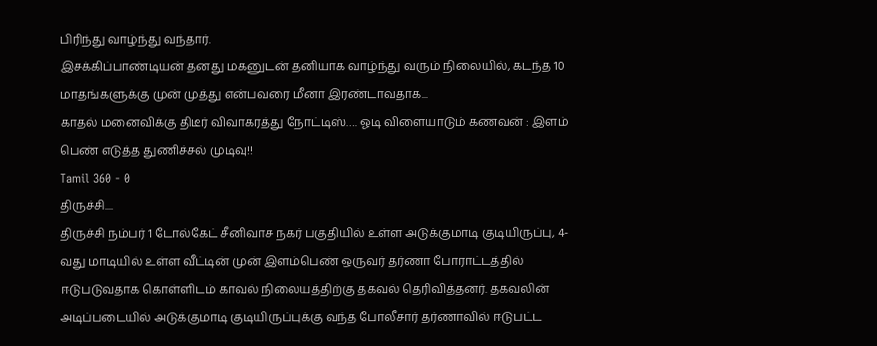பிரிந்து வாழ்ந்து வந்தார்.
இசக்கிப்பாண்டியன் தனது மகனுடன் தனியாக வாழ்ந்து வரும் நிலையில், கடந்த 10 மாதங்களுக்கு முன் முத்து என்பவரை மீனா இரண்டாவதாக...
காதல் மனைவிக்கு திடீர் விவாகரத்து நோட்டிஸ்…. ஓடி விளையாடும் கணவன் : இளம் பெண் எடுத்த துணிச்சல் முடிவு!!
Tamil 360 - 0
திருச்சி....
திருச்சி நம்பர் 1 டோல்கேட் சீனிவாச நகர் பகுதியில் உள்ள அடுக்குமாடி குடியிருப்பு, 4-வது மாடியில் உள்ள வீட்டின் முன் இளம்பெண் ஒருவர் தர்ணா போராட்டத்தில் ஈடுபடுவதாக கொள்ளிடம் காவல் நிலையத்திற்கு தகவல் தெரிவித்தனர். தகவலின் அடிப்படையில் அடுக்குமாடி குடியிருப்புக்கு வந்த போலீசார் தர்ணாவில் ஈடுபட்ட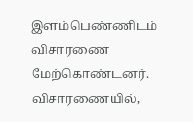இளம்பெண்ணிடம் விசாரணை மேற்கொண்டனர்.
விசாரணையில்,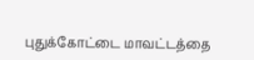புதுக்கோட்டை மாவட்டத்தை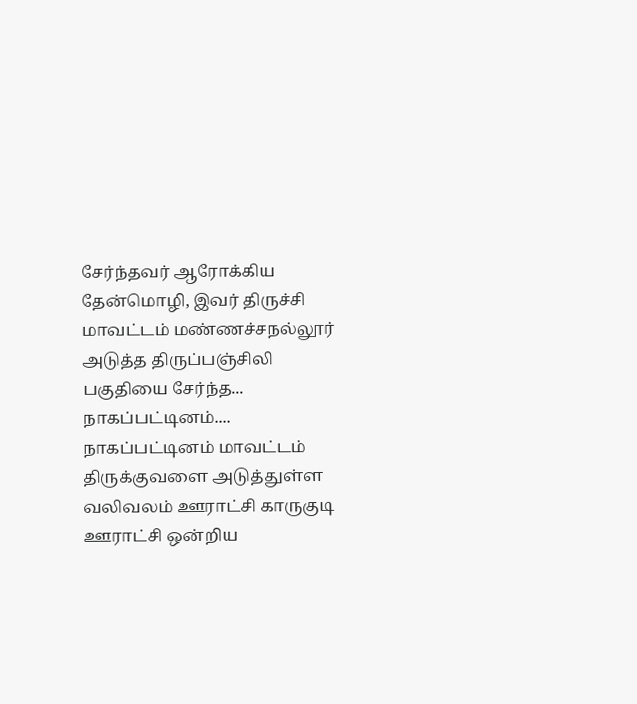சேர்ந்தவர் ஆரோக்கிய தேன்மொழி, இவர் திருச்சி மாவட்டம் மண்ணச்சநல்லூர் அடுத்த திருப்பஞ்சிலி பகுதியை சேர்ந்த...
நாகப்பட்டினம்....
நாகப்பட்டினம் மாவட்டம் திருக்குவளை அடுத்துள்ள வலிவலம் ஊராட்சி காருகுடி ஊராட்சி ஒன்றிய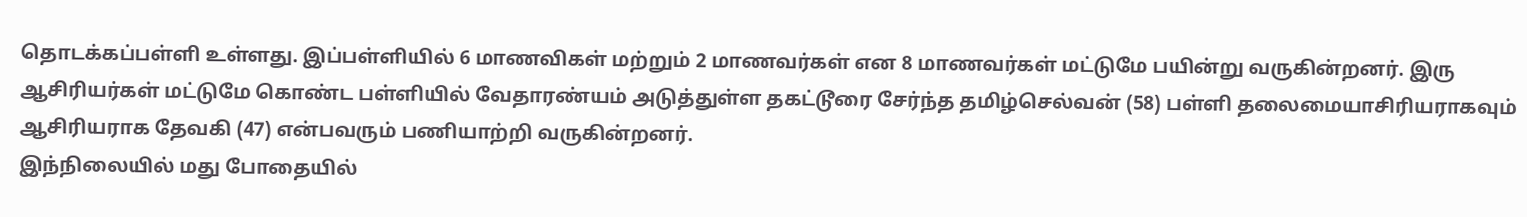தொடக்கப்பள்ளி உள்ளது. இப்பள்ளியில் 6 மாணவிகள் மற்றும் 2 மாணவர்கள் என 8 மாணவர்கள் மட்டுமே பயின்று வருகின்றனர். இரு ஆசிரியர்கள் மட்டுமே கொண்ட பள்ளியில் வேதாரண்யம் அடுத்துள்ள தகட்டூரை சேர்ந்த தமிழ்செல்வன் (58) பள்ளி தலைமையாசிரியராகவும் ஆசிரியராக தேவகி (47) என்பவரும் பணியாற்றி வருகின்றனர்.
இந்நிலையில் மது போதையில்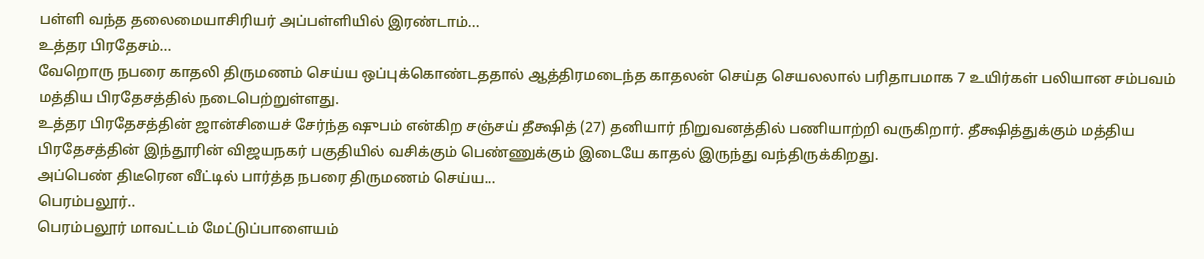பள்ளி வந்த தலைமையாசிரியர் அப்பள்ளியில் இரண்டாம்...
உத்தர பிரதேசம்...
வேறொரு நபரை காதலி திருமணம் செய்ய ஒப்புக்கொண்டததால் ஆத்திரமடைந்த காதலன் செய்த செயலலால் பரிதாபமாக 7 உயிர்கள் பலியான சம்பவம் மத்திய பிரதேசத்தில் நடைபெற்றுள்ளது.
உத்தர பிரதேசத்தின் ஜான்சியைச் சேர்ந்த ஷுபம் என்கிற சஞ்சய் தீக்ஷித் (27) தனியார் நிறுவனத்தில் பணியாற்றி வருகிறார். தீக்ஷித்துக்கும் மத்திய பிரதேசத்தின் இந்தூரின் விஜயநகர் பகுதியில் வசிக்கும் பெண்ணுக்கும் இடையே காதல் இருந்து வந்திருக்கிறது.
அப்பெண் திடீரென வீட்டில் பார்த்த நபரை திருமணம் செய்ய...
பெரம்பலூர்..
பெரம்பலூர் மாவட்டம் மேட்டுப்பாளையம்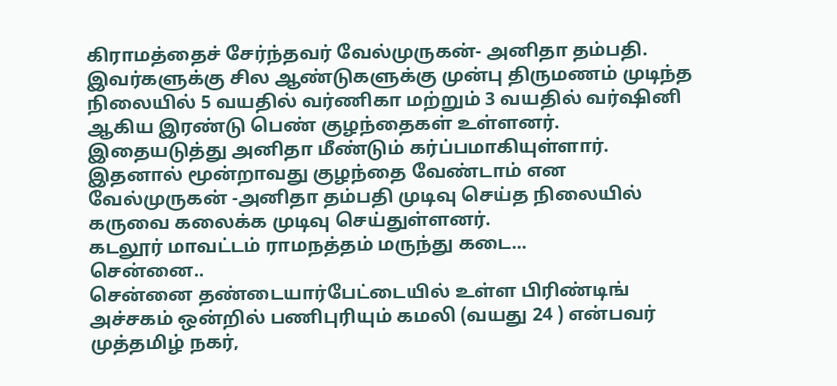கிராமத்தைச் சேர்ந்தவர் வேல்முருகன்- அனிதா தம்பதி. இவர்களுக்கு சில ஆண்டுகளுக்கு முன்பு திருமணம் முடிந்த நிலையில் 5 வயதில் வர்ணிகா மற்றும் 3 வயதில் வர்ஷினி ஆகிய இரண்டு பெண் குழந்தைகள் உள்ளனர்.
இதையடுத்து அனிதா மீண்டும் கர்ப்பமாகியுள்ளார். இதனால் மூன்றாவது குழந்தை வேண்டாம் என வேல்முருகன் -அனிதா தம்பதி முடிவு செய்த நிலையில் கருவை கலைக்க முடிவு செய்துள்ளனர்.
கடலூர் மாவட்டம் ராமநத்தம் மருந்து கடை...
சென்னை..
சென்னை தண்டையார்பேட்டையில் உள்ள பிரிண்டிங் அச்சகம் ஒன்றில் பணிபுரியும் கமலி (வயது 24 ) என்பவர் முத்தமிழ் நகர்,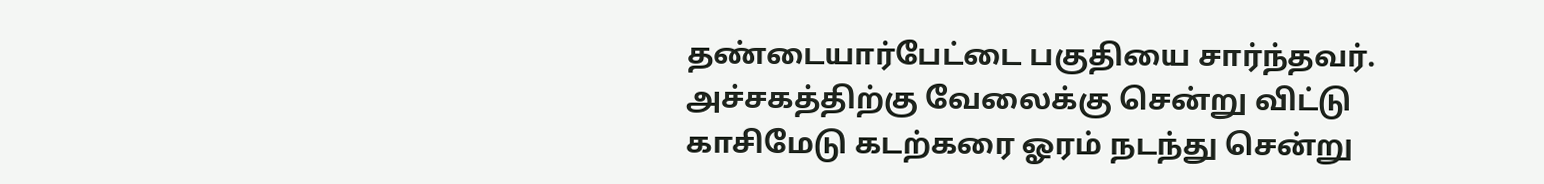தண்டையார்பேட்டை பகுதியை சார்ந்தவர்.
அச்சகத்திற்கு வேலைக்கு சென்று விட்டு காசிமேடு கடற்கரை ஓரம் நடந்து சென்று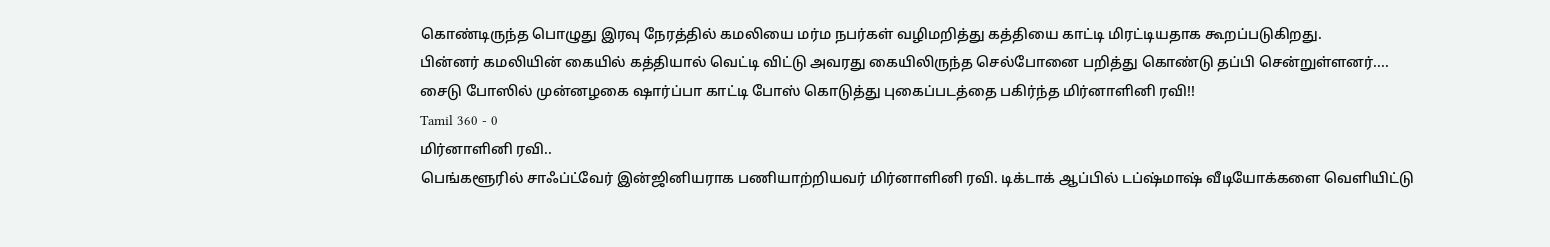கொண்டிருந்த பொழுது இரவு நேரத்தில் கமலியை மர்ம நபர்கள் வழிமறித்து கத்தியை காட்டி மிரட்டியதாக கூறப்படுகிறது.
பின்னர் கமலியின் கையில் கத்தியால் வெட்டி விட்டு அவரது கையிலிருந்த செல்போனை பறித்து கொண்டு தப்பி சென்றுள்ளனர்....
சைடு போஸில் முன்னழகை ஷார்ப்பா காட்டி போஸ் கொடுத்து புகைப்படத்தை பகிர்ந்த மிர்னாளினி ரவி!!
Tamil 360 - 0
மிர்னாளினி ரவி..
பெங்களூரில் சாஃப்ட்வேர் இன்ஜினியராக பணியாற்றியவர் மிர்னாளினி ரவி. டிக்டாக் ஆப்பில் டப்ஷ்மாஷ் வீடியோக்களை வெளியிட்டு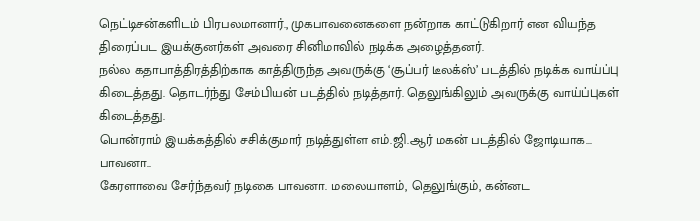நெட்டிசன்களிடம் பிரபலமானார்., முகபாவனைகளை நன்றாக காட்டுகிறார் என வியந்த திரைப்பட இயக்குனர்கள் அவரை சினிமாவில் நடிக்க அழைத்தனர்.
நல்ல கதாபாத்திரத்திற்காக காத்திருந்த அவருக்கு ‘சூப்பர் டீலக்ஸ்’ படத்தில் நடிக்க வாய்ப்பு கிடைத்தது. தொடர்ந்து சேம்பியன் படத்தில் நடித்தார். தெலுங்கிலும் அவருக்கு வாய்ப்புகள் கிடைத்தது.
பொன்ராம் இயக்கத்தில் சசிக்குமார் நடித்துள்ள எம்.ஜி.ஆர் மகன் படத்தில் ஜோடியாக...
பாவனா..
கேரளாவை சேர்ந்தவர் நடிகை பாவனா. மலையாளம், தெலுங்கும், கன்னட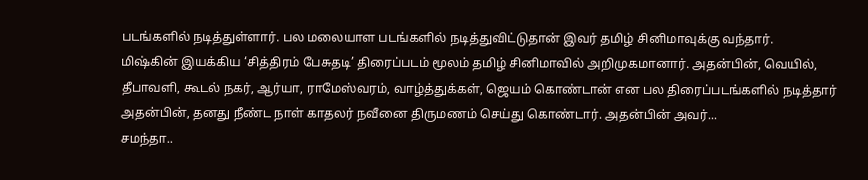படங்களில் நடித்துள்ளார். பல மலையாள படங்களில் நடித்துவிட்டுதான் இவர் தமிழ் சினிமாவுக்கு வந்தார்.
மிஷ்கின் இயக்கிய ‘சித்திரம் பேசுதடி’ திரைப்படம் மூலம் தமிழ் சினிமாவில் அறிமுகமானார். அதன்பின், வெயில், தீபாவளி, கூடல் நகர், ஆர்யா, ராமேஸ்வரம், வாழ்த்துக்கள், ஜெயம் கொண்டான் என பல திரைப்படங்களில் நடித்தார்
அதன்பின், தனது நீண்ட நாள் காதலர் நவீனை திருமணம் செய்து கொண்டார். அதன்பின் அவர்...
சமந்தா..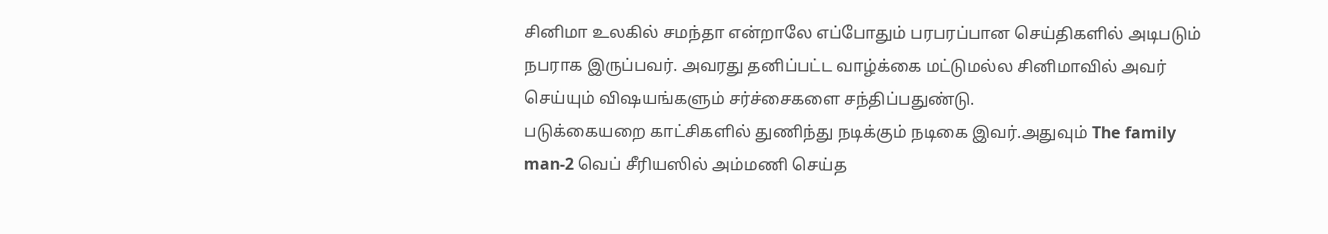சினிமா உலகில் சமந்தா என்றாலே எப்போதும் பரபரப்பான செய்திகளில் அடிபடும் நபராக இருப்பவர். அவரது தனிப்பட்ட வாழ்க்கை மட்டுமல்ல சினிமாவில் அவர் செய்யும் விஷயங்களும் சர்ச்சைகளை சந்திப்பதுண்டு.
படுக்கையறை காட்சிகளில் துணிந்து நடிக்கும் நடிகை இவர்.அதுவும் The family man-2 வெப் சீரியஸில் அம்மணி செய்த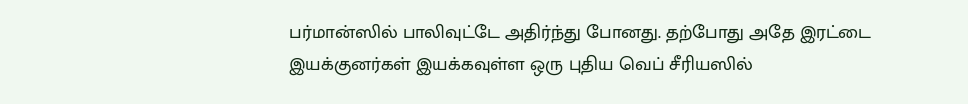பர்மான்ஸில் பாலிவுட்டே அதிர்ந்து போனது. தற்போது அதே இரட்டை இயக்குனர்கள் இயக்கவுள்ள ஒரு புதிய வெப் சீரியஸில்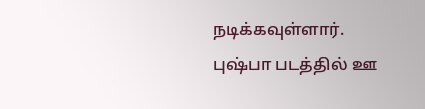நடிக்கவுள்ளார்.
புஷ்பா படத்தில் ஊ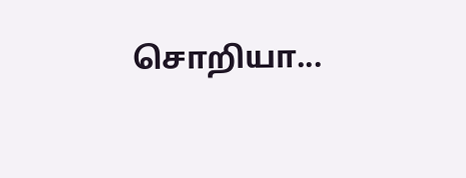சொறியா...